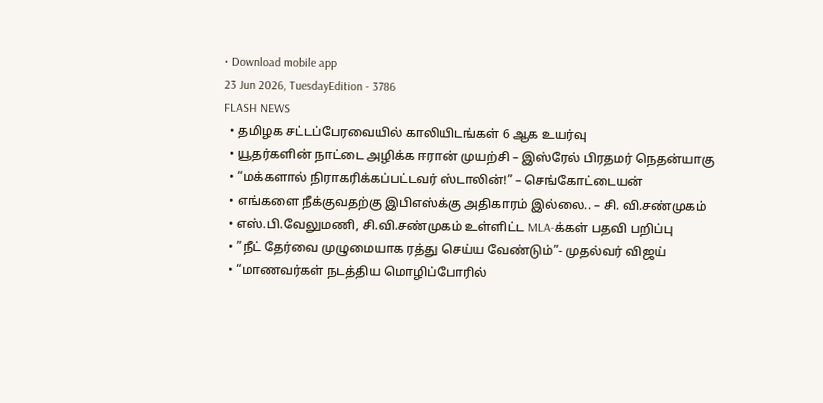• Download mobile app
23 Jun 2026, TuesdayEdition - 3786
FLASH NEWS
  • தமிழக சட்டப்பேரவையில் காலியிடங்கள் 6 ஆக உயர்வு
  • யூதர்களின் நாட்டை அழிக்க ஈரான் முயற்சி – இஸ்ரேல் பிரதமர் நெதன்யாகு
  • “மக்களால் நிராகரிக்கப்பட்டவர் ஸ்டாலின்!” – செங்கோட்டையன்
  • எங்களை நீக்குவதற்கு இபிஎஸ்க்கு அதிகாரம் இல்லை.. – சி. வி.சண்முகம்
  • எஸ்.பி.வேலுமணி, சி.வி.சண்முகம் உள்ளிட்ட MLA-க்கள் பதவி பறிப்பு
  • ”நீட் தேர்வை முழுமையாக ரத்து செய்ய வேண்டும்”- முதல்வர் விஜய்
  • “மாணவர்கள் நடத்திய மொழிப்போரில்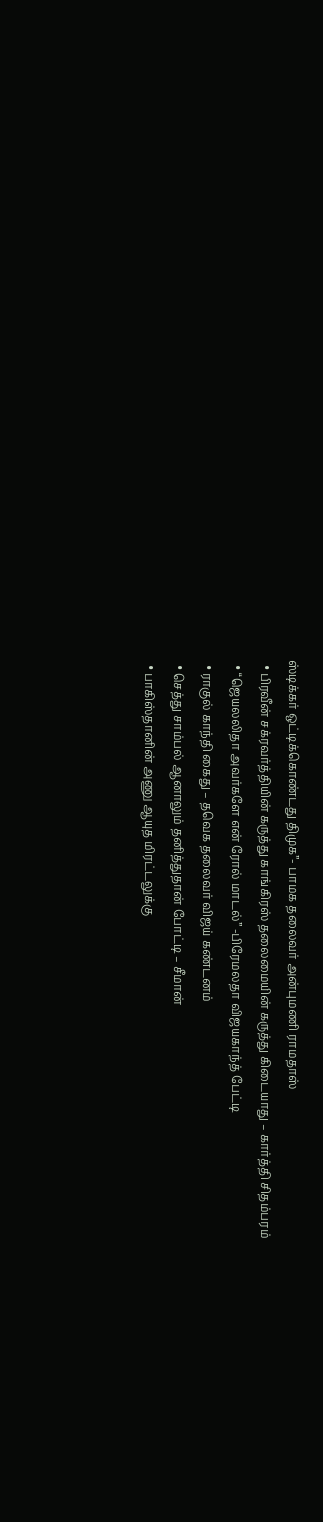ஸ்டிக்கர் ஒட்டிக்கொண்டது திமுக”- பாமக தலைவர் அன்புமணி ராமதாஸ்
  • பிரவீன் சக்ரவர்த்தியின் கருத்து காங்கிரஸ் தலைமையின் கருத்து கிடையாது – கார்த்தி சிதம்பரம்
  • “ஜெயலலிதா அவர்களே என் ரோல் மாடல்” -பிரேமலதா விஜயகாந்த் பேட்டி
  • ராகுல் காந்தி கைது – தவெக தலைவர் விஜய் கண்டனம்
  • செத்து சாம்பல் ஆனாலும் தனித்துதான் போட்டி – சீமான்
  • பாகிஸ்தானின் அணு ஆயுத மிரட்டலுக்கு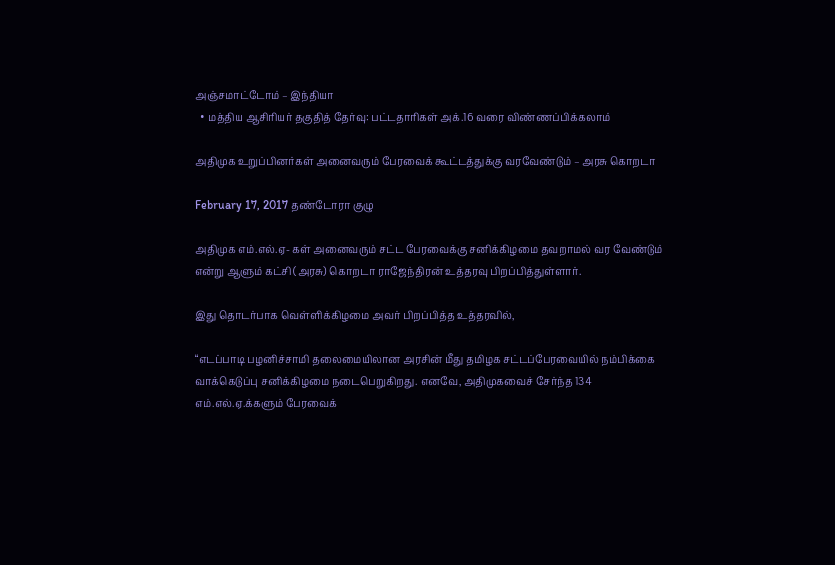அஞ்சமாட்டோம் – இந்தியா
  • மத்திய ஆசிரியர் தகுதித் தேர்வு: பட்டதாரிகள் அக்.16 வரை விண்ணப்பிக்கலாம்

அதிமுக உறுப்பினர்கள் அனைவரும் பேரவைக் கூட்டத்துக்கு வரவேண்டும் – அரசு கொறடா

February 17, 2017 தண்டோரா குழு

அதிமுக எம்.எல்.ஏ- கள் அனைவரும் சட்ட பேரவைக்கு சனிக்கிழமை தவறாமல் வர வேண்டும் என்று ஆளும் கட்சி (அரசு) கொறடா ராஜேந்திரன் உத்தரவு பிறப்பித்துள்ளார்.

இது தொடர்பாக வெள்ளிக்கிழமை அவர் பிறப்பித்த உத்தரவில்,

“எடப்பாடி பழனிச்சாமி தலைமையிலான அரசின் மீது தமிழக சட்டப்பேரவையில் நம்பிக்கை வாக்கெடுப்பு சனிக்கிழமை நடைபெறுகிறது. எனவே, அதிமுகவைச் சேர்ந்த 134 எம்.எல்.ஏ.க்களும் பேரவைக்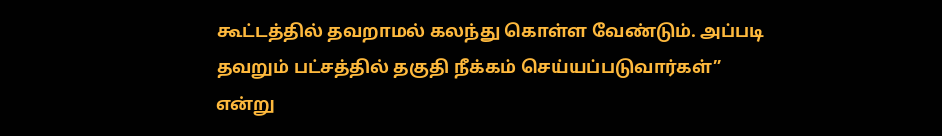கூட்டத்தில் தவறாமல் கலந்து கொள்ள வேண்டும். அப்படி தவறும் பட்சத்தில் தகுதி நீக்கம் செய்யப்படுவார்கள்” என்று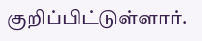குறிப்பிட்டுள்ளார்.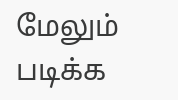மேலும் படிக்க